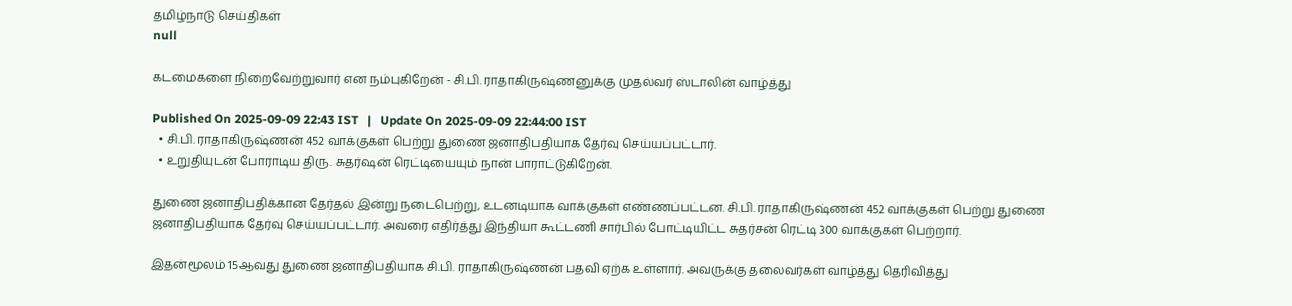தமிழ்நாடு செய்திகள்
null

கடமைகளை நிறைவேற்றுவார் என நம்புகிறேன் - சி.பி. ராதாகிருஷ்ணனுக்கு முதல்வர் ஸ்டாலின் வாழ்த்து

Published On 2025-09-09 22:43 IST   |   Update On 2025-09-09 22:44:00 IST
  • சி.பி. ராதாகிருஷ்ணன் 452 வாக்குகள் பெற்று துணை ஜனாதிபதியாக தேர்வு செய்யப்பட்டார்.
  • உறுதியுடன் போராடிய திரு. சுதர்ஷன் ரெட்டியையும் நான் பாராட்டுகிறேன்.

துணை ஜனாதிபதிக்கான தேர்தல் இன்று நடைபெற்று, உடனடியாக வாக்குகள் எண்ணப்பட்டன. சி.பி. ராதாகிருஷ்ணன் 452 வாக்குகள் பெற்று துணை ஜனாதிபதியாக தேர்வு செய்யப்பட்டார். அவரை எதிர்த்து இந்தியா கூட்டணி சார்பில் போட்டியிட்ட சுதர்சன் ரெட்டி 300 வாக்குகள் பெற்றார்.

இதன்மூலம் 15ஆவது துணை ஜனாதிபதியாக சி.பி. ராதாகிருஷ்ணன் பதவி ஏற்க உள்ளார். அவருக்கு தலைவர்கள் வாழ்த்து தெரிவித்து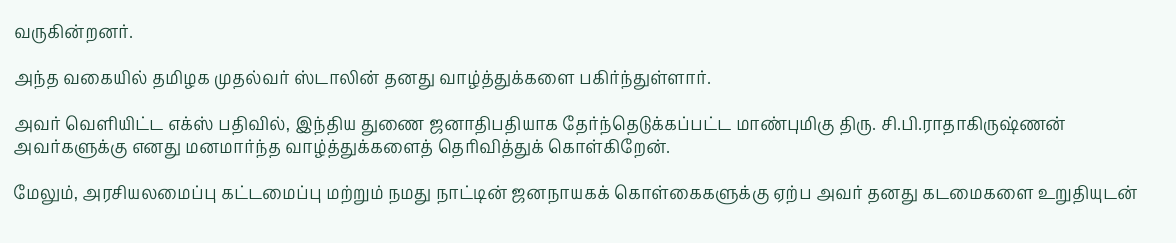வருகின்றனர்.

அந்த வகையில் தமிழக முதல்வர் ஸ்டாலின் தனது வாழ்த்துக்களை பகிர்ந்துள்ளார்.

அவர் வெளியிட்ட எக்ஸ் பதிவில், இந்திய துணை ஜனாதிபதியாக தேர்ந்தெடுக்கப்பட்ட மாண்புமிகு திரு. சி.பி.ராதாகிருஷ்ணன் அவர்களுக்கு எனது மனமார்ந்த வாழ்த்துக்களைத் தெரிவித்துக் கொள்கிறேன்.

மேலும், அரசியலமைப்பு கட்டமைப்பு மற்றும் நமது நாட்டின் ஜனநாயகக் கொள்கைகளுக்கு ஏற்ப அவர் தனது கடமைகளை உறுதியுடன்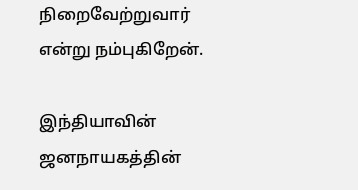நிறைவேற்றுவார் என்று நம்புகிறேன்.

இந்தியாவின் ஜனநாயகத்தின்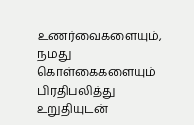உணர்வைகளையும், நமது கொள்கைகளையும் பிரதிபலித்து உறுதியுடன்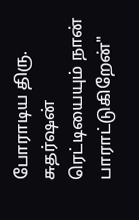போராடிய திரு. சுதர்ஷன் ரெட்டியையும் நான் பாராட்டுகிறேன்"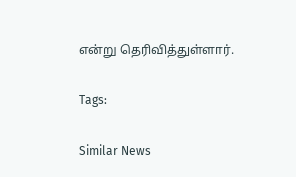என்று தெரிவித்துள்ளார்.

Tags:

Similar News